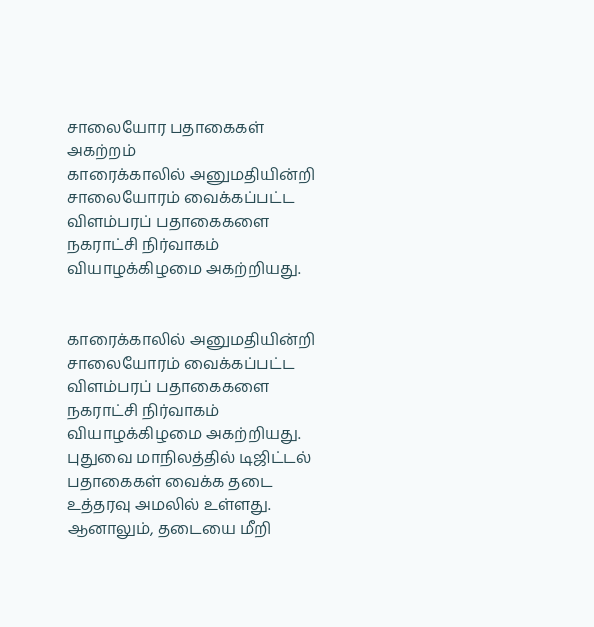சாலையோர பதாகைகள் அகற்றம்
காரைக்காலில் அனுமதியின்றி சாலையோரம் வைக்கப்பட்ட விளம்பரப் பதாகைகளை நகராட்சி நிர்வாகம் வியாழக்கிழமை அகற்றியது.


காரைக்காலில் அனுமதியின்றி சாலையோரம் வைக்கப்பட்ட விளம்பரப் பதாகைகளை நகராட்சி நிர்வாகம் வியாழக்கிழமை அகற்றியது.
புதுவை மாநிலத்தில் டிஜிட்டல் பதாகைகள் வைக்க தடை உத்தரவு அமலில் உள்ளது. ஆனாலும், தடையை மீறி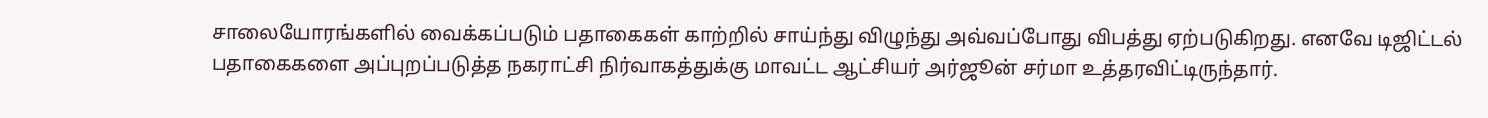சாலையோரங்களில் வைக்கப்படும் பதாகைகள் காற்றில் சாய்ந்து விழுந்து அவ்வப்போது விபத்து ஏற்படுகிறது. எனவே டிஜிட்டல் பதாகைகளை அப்புறப்படுத்த நகராட்சி நிர்வாகத்துக்கு மாவட்ட ஆட்சியர் அர்ஜூன் சர்மா உத்தரவிட்டிருந்தார்.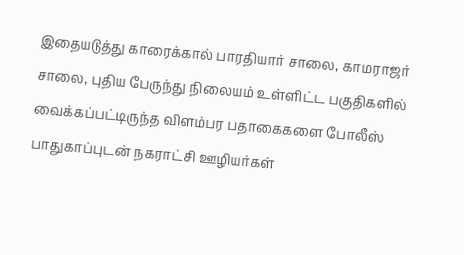இதையடுத்து காரைக்கால் பாரதியார் சாலை, காமராஜர் சாலை, புதிய பேருந்து நிலையம் உள்ளிட்ட பகுதிகளில் வைக்கப்பட்டிருந்த விளம்பர பதாகைகளை போலீஸ் பாதுகாப்புடன் நகராட்சி ஊழியர்கள்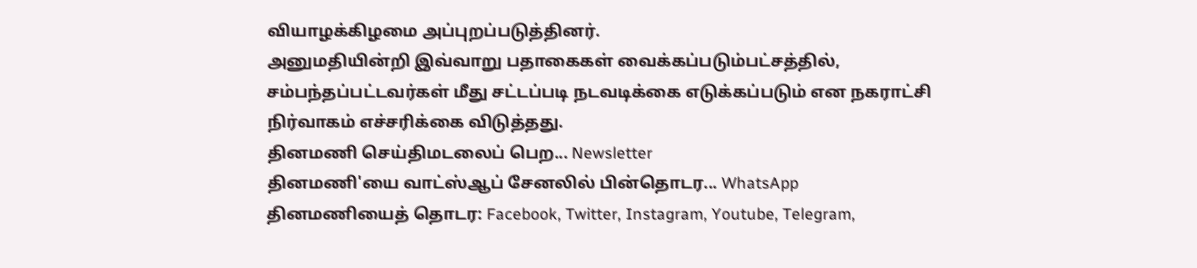வியாழக்கிழமை அப்புறப்படுத்தினர்.
அனுமதியின்றி இவ்வாறு பதாகைகள் வைக்கப்படும்பட்சத்தில், சம்பந்தப்பட்டவர்கள் மீது சட்டப்படி நடவடிக்கை எடுக்கப்படும் என நகராட்சி நிர்வாகம் எச்சரிக்கை விடுத்தது.
தினமணி செய்திமடலைப் பெற... Newsletter
தினமணி'யை வாட்ஸ்ஆப் சேனலில் பின்தொடர... WhatsApp
தினமணியைத் தொடர: Facebook, Twitter, Instagram, Youtube, Telegram,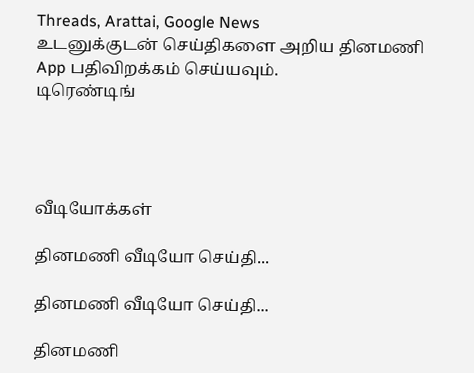Threads, Arattai, Google News
உடனுக்குடன் செய்திகளை அறிய தினமணி App பதிவிறக்கம் செய்யவும்.
டிரெண்டிங்




வீடியோக்கள்

தினமணி வீடியோ செய்தி...

தினமணி வீடியோ செய்தி...

தினமணி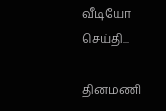வீடியோ செய்தி...

தினமணி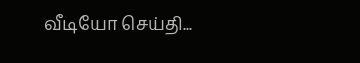வீடியோ செய்தி...